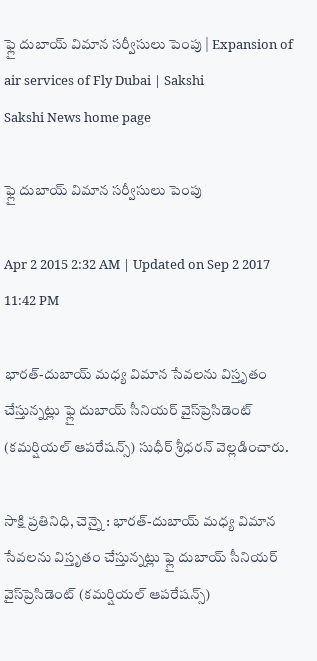ఫ్లై దుబాయ్ విమాన సర్వీసులు పెంపు | Expansion of air services of Fly Dubai | Sakshi
Sakshi News home page

ఫ్లై దుబాయ్ విమాన సర్వీసులు పెంపు

Apr 2 2015 2:32 AM | Updated on Sep 2 2017 11:42 PM

భారత్-దుబాయ్ మధ్య విమాన సేవలను విస్తృతం చేస్తున్నట్లు ఫ్లై దుబాయ్ సీనియర్ వైస్‌ప్రెసిడెంట్ (కమర్షియల్ ఆపరేషన్స్) సుధీర్ శ్రీధరన్ వెల్లడించారు.

సాక్షి ప్రతినిధి, చెన్నై : భారత్-దుబాయ్ మధ్య విమాన సేవలను విస్తృతం చేస్తున్నట్లు ఫ్లై దుబాయ్ సీనియర్ వైస్‌ప్రెసిడెంట్ (కమర్షియల్ ఆపరేషన్స్)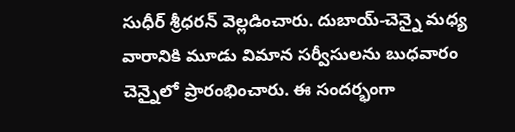సుధీర్ శ్రీధరన్ వెల్లడించారు. దుబాయ్-చెన్నై మధ్య వారానికి మూడు విమాన సర్వీసులను బుధవారం చెన్నైలో ప్రారంభించారు. ఈ సందర్భంగా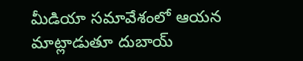మీడియా సమావేశంలో ఆయన మాట్లాడుతూ దుబాయ్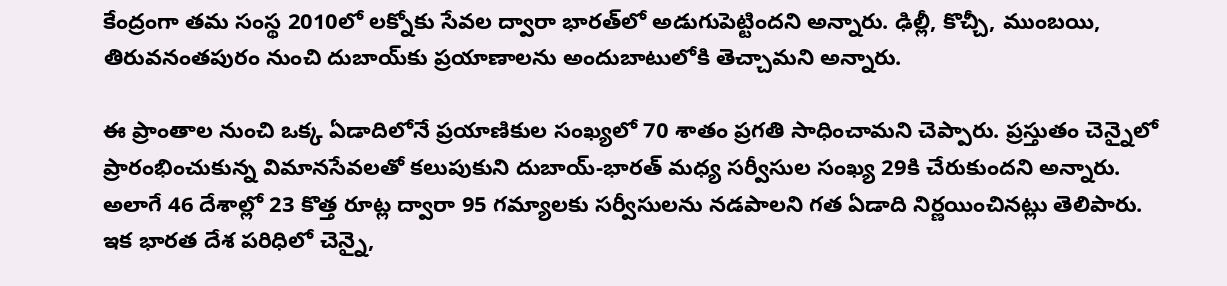కేంద్రంగా తమ సంస్థ 2010లో లక్నోకు సేవల ద్వారా భారత్‌లో అడుగుపెట్టిందని అన్నారు. ఢిల్లీ, కొచ్చీ, ముంబయి, తిరువనంతపురం నుంచి దుబాయ్‌కు ప్రయాణాలను అందుబాటులోకి తెచ్చామని అన్నారు.

ఈ ప్రాంతాల నుంచి ఒక్క ఏడాదిలోనే ప్రయాణికుల సంఖ్యలో 70 శాతం ప్రగతి సాధించామని చెప్పారు. ప్రస్తుతం చెన్నైలో ప్రారంభించుకున్న విమానసేవలతో కలుపుకుని దుబాయ్-భారత్ మధ్య సర్వీసుల సంఖ్య 29కి చేరుకుందని అన్నారు. అలాగే 46 దేశాల్లో 23 కొత్త రూట్ల ద్వారా 95 గమ్యాలకు సర్వీసులను నడపాలని గత ఏడాది నిర్ణయించినట్లు తెలిపారు. ఇక భారత దేశ పరిధిలో చెన్నై,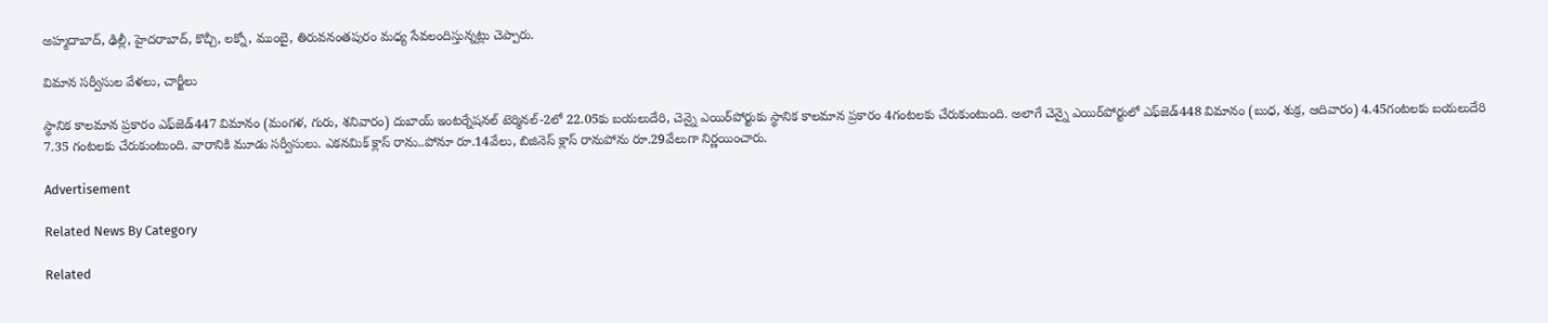అహ్మదాబాద్, ఢిల్లీ, హైదరాబాద్, కొచ్చీ, లక్నో, ముంబై, తిరువనంతపురం మధ్య సేవలందిస్తున్నట్లు చెప్పారు.

విమాన సర్వీసుల వేళలు, చార్జీలు

స్థానిక కాలమాన ప్రకారం ఎఫ్‌జెడ్447 విమానం (మంగళ, గురు, శనివారం) దుబాయ్ ఇంటర్నేషనల్ టెర్మినల్-2లో 22.05కు బయలుదేరి, చెన్నై ఎయిర్‌పోర్టుకు స్థానిక కాలమాన ప్రకారం 4గంటలకు చేరుకుంటుంది. అలాగే చెన్నై ఎయిర్‌పోర్టులో ఎఫ్‌జెడ్448 విమానం (బుధ, శుక్ర, ఆదివారం) 4.45గంటలకు బయలుదేరి 7.35 గంటలకు చేరుకుంటుంది. వారానికి మూడు సర్వీసులు. ఎకనమిక్ క్లాస్ రాను..పోనూ రూ.14వేలు, బిజినెస్ క్లాస్ రానుపోను రూ.29వేలుగా నిర్ణయించారు.

Advertisement

Related News By Category

Related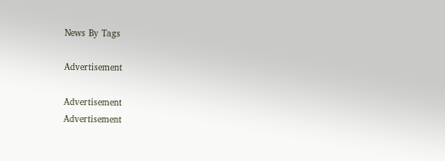News By Tags

Advertisement

Advertisement
Advertisement